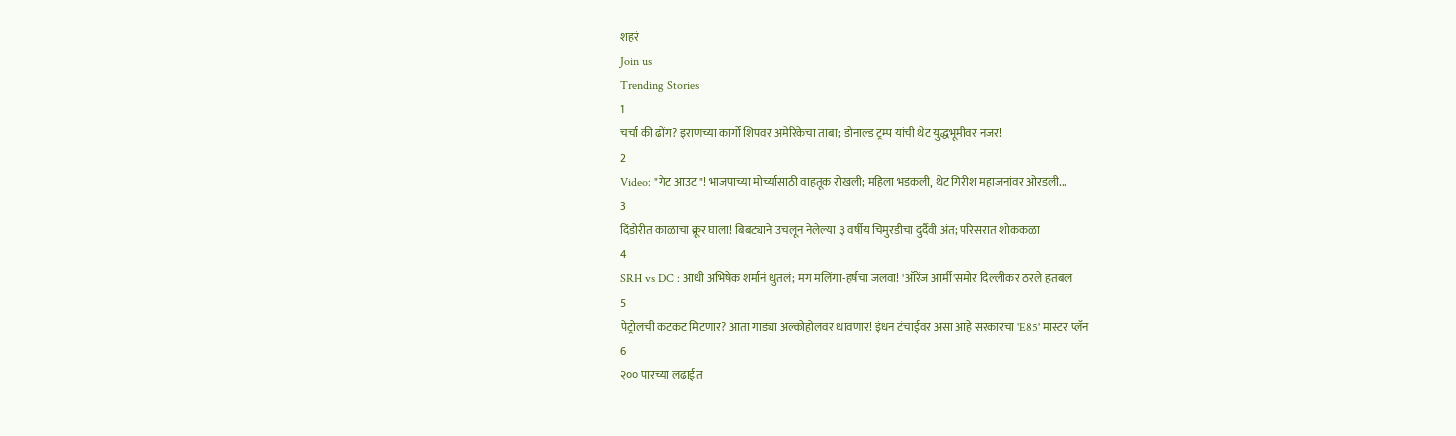शहरं
Join us
Trending Stories
1
चर्चा की ढोंग? इराणच्या कार्गो शिपवर अमेरिकेचा ताबा; डोनाल्ड ट्रम्प यांची थेट युद्धभूमीवर नजर!
2
Video: "गेट आउट"! भाजपाच्या मोर्च्यासाठी वाहतूक रोखली; महिला भडकली, थेट गिरीश महाजनांवर ओरडली...
3
दिंडोरीत काळाचा क्रूर घाला! बिबट्याने उचलून नेलेल्या ३ वर्षीय चिमुरडीचा दुर्दैवी अंत; परिसरात शोककळा
4
SRH vs DC : आधी अभिषेक शर्मानं धुतलं; मग मलिंगा-हर्षचा जलवा! 'ऑरेंज आर्मी'समोर दिल्लीकर ठरले हतबल
5
पेट्रोलची कटकट मिटणार? आता गाड्या अल्कोहोलवर धावणार! इंधन टंचाईवर असा आहे सरकारचा 'E85' मास्टर प्लॅन
6
२०० पारच्या लढाईत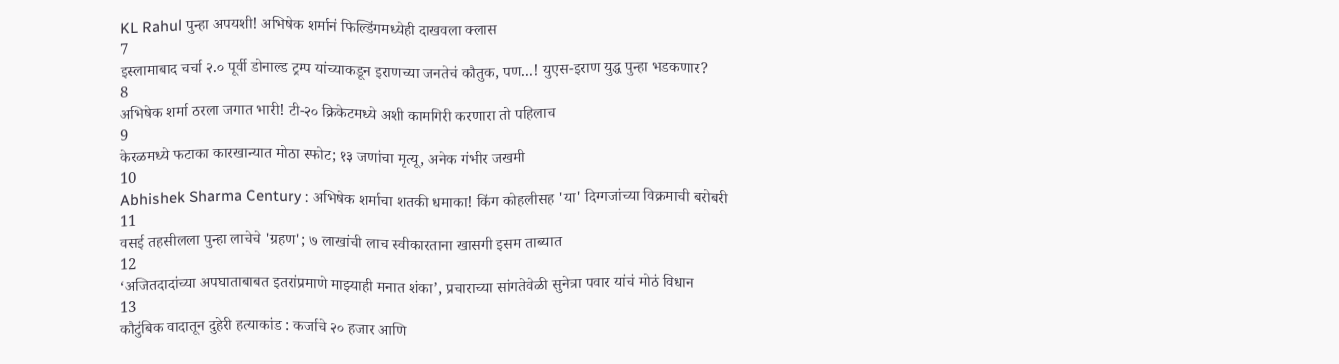KL Rahul पुन्हा अपयशी! अभिषेक शर्मानं फिल्डिंगमध्येही दाखवला क्लास
7
इस्लामाबाद चर्चा २.० पूर्वी डोनाल्ड ट्रम्प यांच्याकडून इराणच्या जनतेचं कौतुक, पण...! युएस-इराण युद्ध पुन्हा भडकणार?
8
अभिषेक शर्मा ठरला जगात भारी! टी-२० क्रिकेटमध्ये अशी कामगिरी करणारा तो पहिलाच
9
केरळमध्ये फटाका कारखान्यात मोठा स्फोट; १३ जणांचा मृत्यू, अनेक गंभीर जखमी
10
Abhishek Sharma Century : अभिषेक शर्माचा शतकी धमाका! किंग कोहलीसह 'या' दिग्गजांच्या विक्रमाची बरोबरी
11
वसई तहसीलला पुन्हा लाचेचे 'ग्रहण'; ७ लाखांची लाच स्वीकारताना खासगी इसम ताब्यात
12
‘अजितदादांच्या अपघाताबाबत इतरांप्रमाणे माझ्याही मनात शंका’, प्रचाराच्या सांगतेवेळी सुनेत्रा पवार यांचं मोठं विधान
13
कौटुंबिक वादातून दुहेरी हत्याकांड : कर्जाचे २० हजार आणि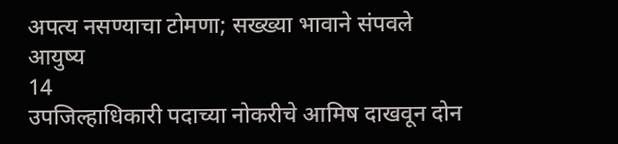अपत्य नसण्याचा टोमणा; सख्ख्या भावाने संपवले आयुष्य
14
उपजिल्हाधिकारी पदाच्या नोकरीचे आमिष दाखवून दोन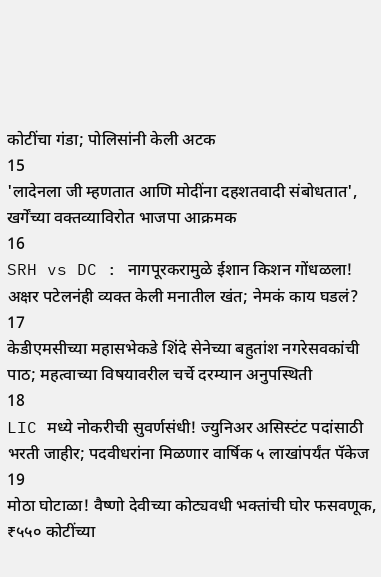कोटींचा गंडा; पोलिसांनी केली अटक
15
'लादेनला जी म्हणतात आणि मोदींना दहशतवादी संबोधतात', खर्गेंच्या वक्तव्याविरोत भाजपा आक्रमक
16
SRH vs DC : नागपूरकरामुळे ईशान किशन गोंधळला! अक्षर पटेलनंही व्यक्त केली मनातील खंत; नेमकं काय घडलं?
17
केडीएमसीच्या महासभेकडे शिंदे सेनेच्या बहुतांश नगरेसवकांची पाठ; महत्वाच्या विषयावरील चर्चे दरम्यान अनुपस्थिती
18
LIC मध्ये नोकरीची सुवर्णसंधी! ज्युनिअर असिस्टंट पदांसाठी भरती जाहीर; पदवीधरांना मिळणार वार्षिक ५ लाखांपर्यंत पॅकेज
19
मोठा घोटाळा! वैष्णो देवीच्या कोट्यवधी भक्तांची घोर फसवणूक, ₹५५० कोटींच्या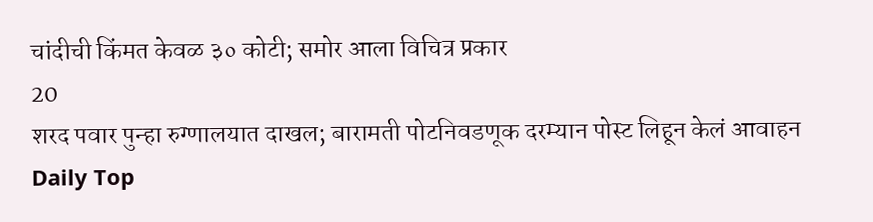चांदीची किंमत केवळ ३० कोटी; समोर आला विचित्र प्रकार
20
शरद पवार पुन्हा रुग्णालयात दाखल; बारामती पोटनिवडणूक दरम्यान पोस्ट लिहून केलं आवाहन
Daily Top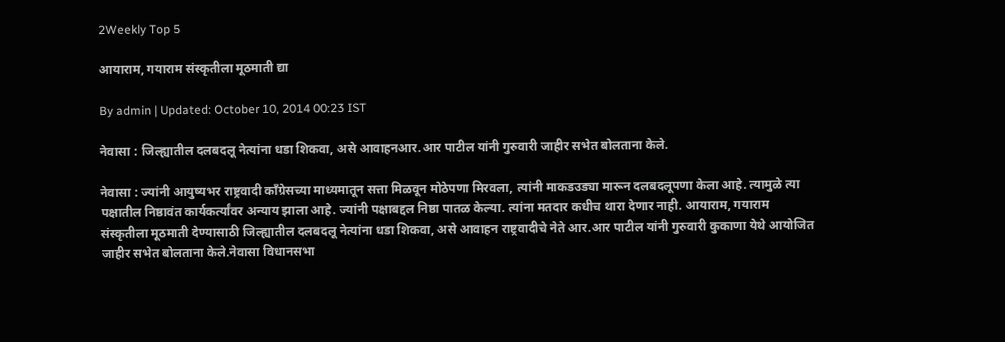2Weekly Top 5

आयाराम, गयाराम संस्कृतीला मूठमाती द्या

By admin | Updated: October 10, 2014 00:23 IST

नेवासा : जिल्ह्यातील दलबदलू नेत्यांना धडा शिकवा, असे आवाहनआर.आर पाटील यांनी गुरुवारी जाहीर सभेत बोलताना केले.

नेवासा : ज्यांनी आयुष्यभर राष्ट्रवादी काँग्रेसच्या माध्यमातून सत्ता मिळवून मोठेपणा मिरवला, त्यांनी माकडउड्या मारून दलबदलूपणा केला आहे. त्यामुळे त्या पक्षातील निष्ठावंत कार्यकर्त्यांवर अन्याय झाला आहे. ज्यांनी पक्षाबद्दल निष्ठा पातळ केल्या. त्यांना मतदार कधीच थारा देणार नाही. आयाराम, गयाराम संस्कृतीला मूठमाती देण्यासाठी जिल्ह्यातील दलबदलू नेत्यांना धडा शिकवा, असे आवाहन राष्ट्रवादीचे नेते आर.आर पाटील यांनी गुरुवारी कुकाणा येथे आयोजित जाहीर सभेत बोलताना केले.नेवासा विधानसभा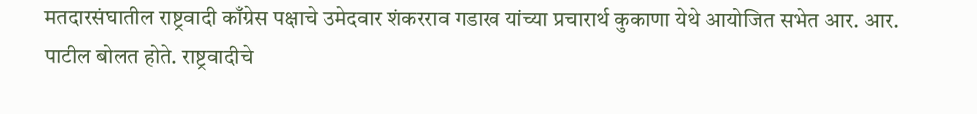मतदारसंघातील राष्ट्रवादी काँग्रेस पक्षाचे उमेदवार शंकरराव गडाख यांच्या प्रचारार्थ कुकाणा येथे आयोजित सभेत आर. आर. पाटील बोलत होते. राष्ट्रवादीचे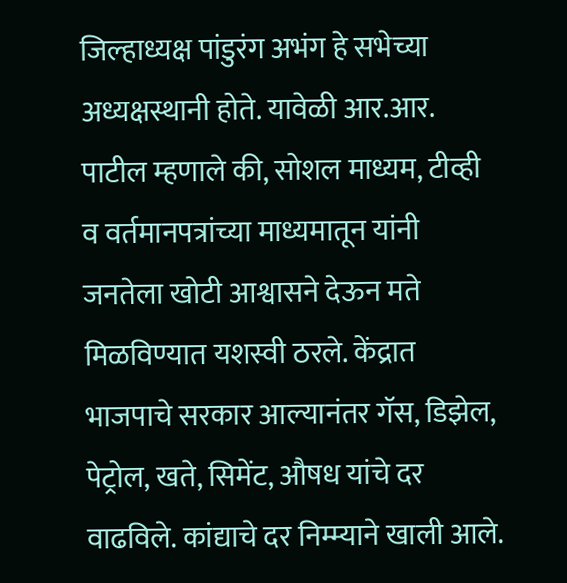जिल्हाध्यक्ष पांडुरंग अभंग हे सभेच्या अध्यक्षस्थानी होते. यावेळी आर.आर. पाटील म्हणाले की, सोशल माध्यम, टीव्ही व वर्तमानपत्रांच्या माध्यमातून यांनी जनतेला खोटी आश्वासने देऊन मते मिळविण्यात यशस्वी ठरले. केंद्रात भाजपाचे सरकार आल्यानंतर गॅस, डिझेल, पेट्रोल, खते, सिमेंट, औषध यांचे दर वाढविले. कांद्याचे दर निम्म्याने खाली आले.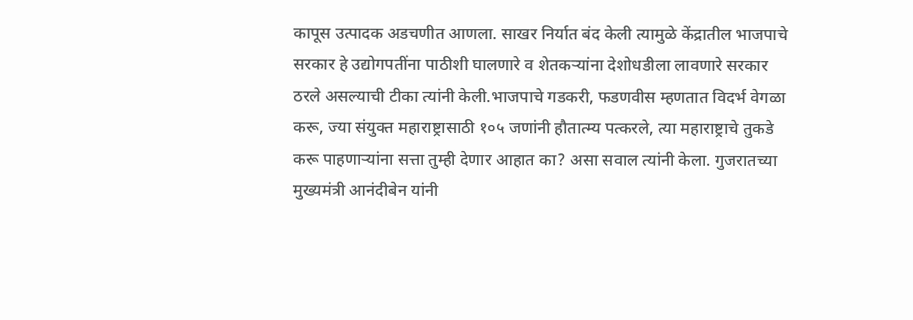कापूस उत्पादक अडचणीत आणला. साखर निर्यात बंद केली त्यामुळे केंद्रातील भाजपाचे सरकार हे उद्योगपतींना पाठीशी घालणारे व शेतकऱ्यांना देशोधडीला लावणारे सरकार ठरले असल्याची टीका त्यांनी केली.भाजपाचे गडकरी, फडणवीस म्हणतात विदर्भ वेगळा करू, ज्या संयुक्त महाराष्ट्रासाठी १०५ जणांनी हौतात्म्य पत्करले, त्या महाराष्ट्राचे तुकडे करू पाहणाऱ्यांना सत्ता तुम्ही देणार आहात का? असा सवाल त्यांनी केला. गुजरातच्या मुख्यमंत्री आनंदीबेन यांनी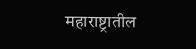महाराष्ट्रातील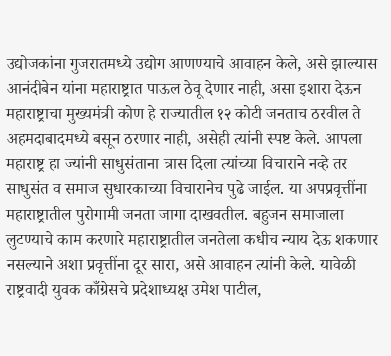उद्योजकांना गुजरातमध्ये उद्योग आणण्याचे आवाहन केले, असे झाल्यास आनंदीबेन यांना महाराष्ट्रात पाऊल ठेवू देणार नाही, असा इशारा देऊन महाराष्ट्राचा मुख्यमंत्री कोण हे राज्यातील १२ कोटी जनताच ठरवील ते अहमदाबादमध्ये बसून ठरणार नाही, असेही त्यांनी स्पष्ट केले. आपला महाराष्ट्र हा ज्यांनी साधुसंताना त्रास दिला त्यांच्या विचाराने नव्हे तर साधुसंत व समाज सुधारकाच्या विचारानेच पुढे जाईल. या अपप्रवृत्तींना महाराष्ट्रातील पुरोगामी जनता जागा दाखवतील. बहुजन समाजाला लुटण्याचे काम करणारे महाराष्ट्रातील जनतेला कधीच न्याय देऊ शकणार नसल्याने अशा प्रवृत्तींना दूर सारा, असे आवाहन त्यांनी केले. यावेळी राष्ट्रवादी युवक काँग्रेसचे प्रदेशाध्यक्ष उमेश पाटील,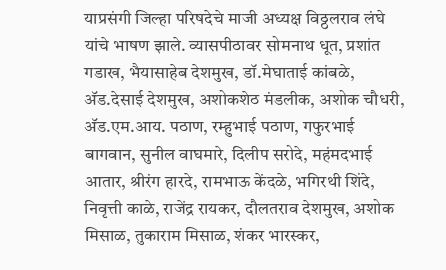याप्रसंगी जिल्हा परिषदेचे माजी अध्यक्ष विठ्ठलराव लंघे यांचे भाषण झाले. व्यासपीठावर सोमनाथ धूत, प्रशांत गडाख, भैयासाहेब देशमुख, डॉ.मेघाताई कांबळे, अ‍ॅड.देसाई देशमुख, अशोकशेठ मंडलीक, अशोक चौधरी, अ‍ॅड.एम.आय. पठाण, रम्हुभाई पठाण, गफुरभाई बागवान, सुनील वाघमारे, दिलीप सरोदे, महंमदभाई आतार, श्रीरंग हारदे, रामभाऊ केंदळे, भगिरथी शिंदे, निवृत्ती काळे, राजेंद्र रायकर, दौलतराव देशमुख, अशोक मिसाळ, तुकाराम मिसाळ, शंकर भारस्कर,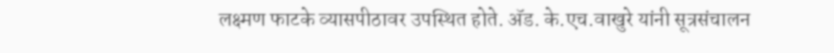लक्ष्मण फाटके व्यासपीठावर उपस्थित होते. अ‍ॅड. के.एच.वाखुरे यांनी सूत्रसंचालन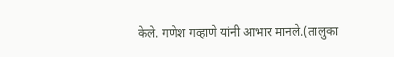केले. गणेश गव्हाणे यांनी आभार मानले.(तालुका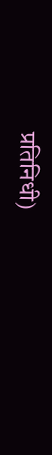प्रतिनिधी)